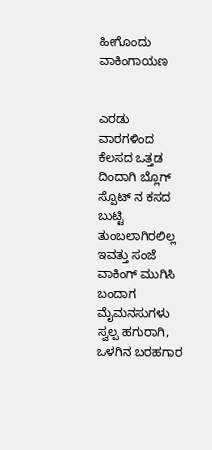ಹೀಗೊಂದು ವಾಕಿಂಗಾಯಣ


ಎರಡು ವಾರಗಳಿಂದ ಕೆಲಸದ ಒತ್ತಡ ದಿಂದಾಗಿ ಬ್ಲೊಗ್ ಸ್ಪೊಟ್ ನ ಕಸದ ಬುಟ್ಟಿ ತುಂಬಲಾಗಿರಲಿಲ್ಲ ಇವತ್ತು ಸಂಜೆ ವಾಕಿಂಗ್ ಮುಗಿಸಿ ಬಂದಾಗ ಮೈಮನಸುಗಳು ಸ್ವಲ್ಪ ಹಗುರಾಗಿ, ಒಳಗಿನ ಬರಹಗಾರ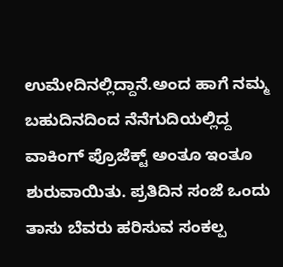ಉಮೇದಿನಲ್ಲಿದ್ದಾನೆ.ಅಂದ ಹಾಗೆ ನಮ್ಮ ಬಹುದಿನದಿಂದ ನೆನೆಗುದಿಯಲ್ಲಿದ್ದ ವಾಕಿಂಗ್ ಪ್ರೊಜೆಕ್ಟ್ ಅಂತೂ ಇಂತೂ ಶುರುವಾಯಿತು. ಪ್ರತಿದಿನ ಸಂಜೆ ಒಂದು ತಾಸು ಬೆವರು ಹರಿಸುವ ಸಂಕಲ್ಪ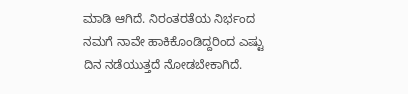ಮಾಡಿ ಆಗಿದೆ. ನಿರಂತರತೆಯ ನಿರ್ಭಂದ ನಮಗೆ ನಾವೇ ಹಾಕಿಕೊಂಡಿದ್ದರಿಂದ ಎಷ್ಟು ದಿನ ನಡೆಯುತ್ತದೆ ನೋಡಬೇಕಾಗಿದೆ.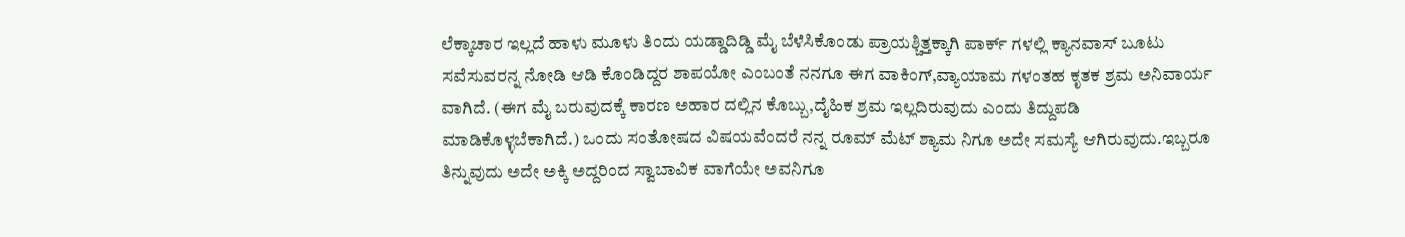ಲೆಕ್ಕಾಚಾರ ಇಲ್ಲದೆ ಹಾಳು ಮೂಳು ತಿಂದು ಯಡ್ಡಾದಿಡ್ಡಿ ಮೈ ಬೆಳೆಸಿಕೊಂಡು ಪ್ರಾಯಶ್ಚಿತ್ತಕ್ಕಾಗಿ ಪಾರ್ಕ್ ಗಳಲ್ಲಿ ಕ್ಯಾನವಾಸ್ ಬೂಟು ಸವೆಸುವರನ್ನ ನೋಡಿ ಆಡಿ ಕೊಂಡಿದ್ದರ ಶಾಪಯೋ ಎಂಬಂತೆ ನನಗೂ ಈಗ ವಾಕಿಂಗ್,ವ್ಯಾಯಾಮ ಗಳಂತಹ ಕೃತಕ ಶ್ರಮ ಅನಿವಾರ್ಯ ವಾಗಿದೆ. (ಈಗ ಮೈ ಬರುವುದಕ್ಕೆ ಕಾರಣ ಅಹಾರ ದಲ್ಲಿನ ಕೊಬ್ಬು,ದೈಹಿಕ ಶ್ರಮ ಇಲ್ಲದಿರುವುದು ಎಂದು ತಿದ್ದುಪಡಿ ಮಾಡಿಕೊಳ್ಳಬೆಕಾಗಿದೆ.) ಒಂದು ಸಂತೋಷದ ವಿಷಯವೆಂದರೆ ನನ್ನ ರೂಮ್ ಮೆಟ್ ಶ್ಯಾಮ ನಿಗೂ ಅದೇ ಸಮಸ್ಯೆ ಆಗಿರುವುದು.ಇಬ್ಬರೂ ತಿನ್ನುವುದು ಅದೇ ಅಕ್ಕಿ ಅದ್ದರಿಂದ ಸ್ವಾಬಾವಿಕ ವಾಗೆಯೇ ಅವನಿಗೂ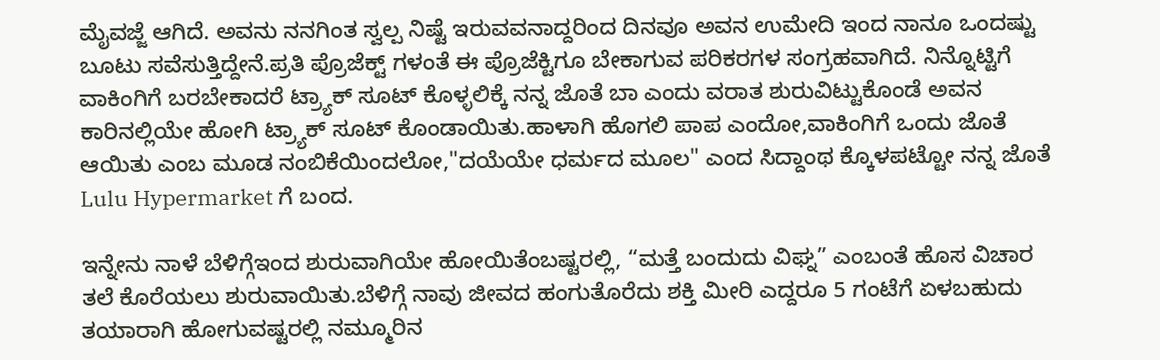ಮೈವಜ್ಜೆ ಆಗಿದೆ. ಅವನು ನನಗಿಂತ ಸ್ವಲ್ಪ ನಿಷ್ಟೆ ಇರುವವನಾದ್ದರಿಂದ ದಿನವೂ ಅವನ ಉಮೇದಿ ಇಂದ ನಾನೂ ಒಂದಷ್ಟು ಬೂಟು ಸವೆಸುತ್ತಿದ್ದೇನೆ.ಪ್ರತಿ ಪ್ರೊಜೆಕ್ಟ್ ಗಳಂತೆ ಈ ಪ್ರೊಜೆಕ್ಟಿಗೂ ಬೇಕಾಗುವ ಪರಿಕರಗಳ ಸಂಗ್ರಹವಾಗಿದೆ. ನಿನ್ನೊಟ್ಟಿಗೆ ವಾಕಿಂಗಿಗೆ ಬರಬೇಕಾದರೆ ಟ್ರ್ಯಾಕ್ ಸೂಟ್ ಕೊಳ್ಳಲಿಕ್ಕೆ ನನ್ನ ಜೊತೆ ಬಾ ಎಂದು ವರಾತ ಶುರುವಿಟ್ಟುಕೊಂಡೆ ಅವನ ಕಾರಿನಲ್ಲಿಯೇ ಹೋಗಿ ಟ್ರ್ಯಾಕ್ ಸೂಟ್ ಕೊಂಡಾಯಿತು.ಹಾಳಾಗಿ ಹೊಗಲಿ ಪಾಪ ಎಂದೋ,ವಾಕಿಂಗಿಗೆ ಒಂದು ಜೊತೆ ಆಯಿತು ಎಂಬ ಮೂಡ ನಂಬಿಕೆಯಿಂದಲೋ,"ದಯೆಯೇ ಧರ್ಮದ ಮೂಲ" ಎಂದ ಸಿದ್ದಾಂಥ ಕ್ಕೊಳಪಟ್ಟೋ ನನ್ನ ಜೊತೆ Lulu Hypermarket ಗೆ ಬಂದ.

ಇನ್ನೇನು ನಾಳೆ ಬೆಳಿಗ್ಗೆಇಂದ ಶುರುವಾಗಿಯೇ ಹೋಯಿತೆಂಬಷ್ಟರಲ್ಲಿ, “ಮತ್ತೆ ಬಂದುದು ವಿಘ್ನ” ಎಂಬಂತೆ ಹೊಸ ವಿಚಾರ ತಲೆ ಕೊರೆಯಲು ಶುರುವಾಯಿತು.ಬೆಳಿಗ್ಗೆ ನಾವು ಜೀವದ ಹಂಗುತೊರೆದು ಶಕ್ತಿ ಮೀರಿ ಎದ್ದರೂ 5 ಗಂಟೆಗೆ ಏಳಬಹುದು ತಯಾರಾಗಿ ಹೋಗುವಷ್ಟರಲ್ಲಿ ನಮ್ಮೂರಿನ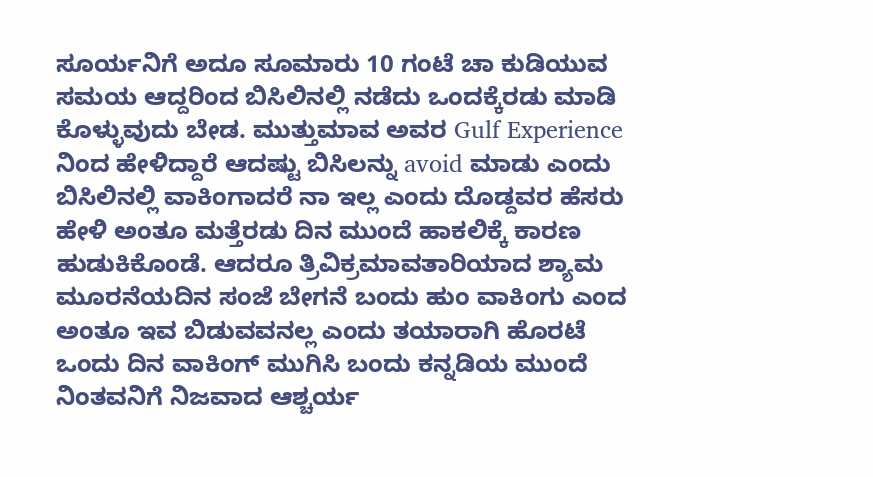ಸೂರ್ಯನಿಗೆ ಅದೂ ಸೂಮಾರು 10 ಗಂಟೆ ಚಾ ಕುಡಿಯುವ ಸಮಯ ಆದ್ದರಿಂದ ಬಿಸಿಲಿನಲ್ಲಿ ನಡೆದು ಒಂದಕ್ಕೆರಡು ಮಾಡಿ ಕೊಳ್ಳುವುದು ಬೇಡ. ಮುತ್ತುಮಾವ ಅವರ Gulf Experience ನಿಂದ ಹೇಳಿದ್ದಾರೆ ಆದಷ್ಟು ಬಿಸಿಲನ್ನು avoid ಮಾಡು ಎಂದು ಬಿಸಿಲಿನಲ್ಲಿ ವಾಕಿಂಗಾದರೆ ನಾ ಇಲ್ಲ ಎಂದು ದೊಡ್ದವರ ಹೆಸರು ಹೇಳಿ ಅಂತೂ ಮತ್ತೆರಡು ದಿನ ಮುಂದೆ ಹಾಕಲಿಕ್ಕೆ ಕಾರಣ ಹುಡುಕಿಕೊಂಡೆ. ಆದರೂ ತ್ರಿವಿಕ್ರಮಾವತಾರಿಯಾದ ಶ್ಯಾಮ ಮೂರನೆಯದಿನ ಸಂಜೆ ಬೇಗನೆ ಬಂದು ಹುಂ ವಾಕಿಂಗು ಎಂದ ಅಂತೂ ಇವ ಬಿಡುವವನಲ್ಲ ಎಂದು ತಯಾರಾಗಿ ಹೊರಟೆ ಒಂದು ದಿನ ವಾಕಿಂಗ್ ಮುಗಿಸಿ ಬಂದು ಕನ್ನಡಿಯ ಮುಂದೆ ನಿಂತವನಿಗೆ ನಿಜವಾದ ಆಶ್ಚರ್ಯ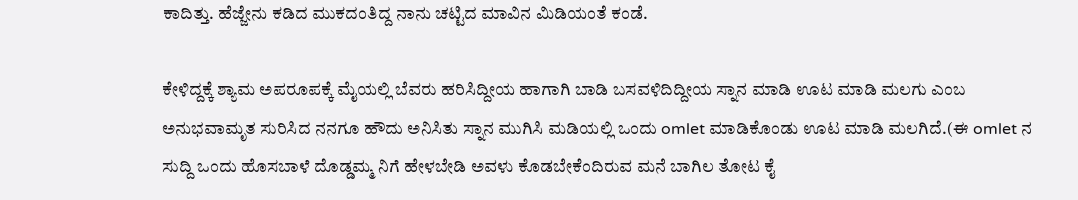ಕಾದಿತ್ತು. ಹೆಜ್ಜೇನು ಕಡಿದ ಮುಕದಂತಿದ್ದ ನಾನು ಚಟ್ಟಿದ ಮಾವಿನ ಮಿಡಿಯಂತೆ ಕಂಡೆ.

ಕೇಳಿದ್ದಕ್ಕೆ ಶ್ಯಾಮ ಅಪರೂಪಕ್ಕೆ ಮೈಯಲ್ಲಿ ಬೆವರು ಹರಿಸಿದ್ದೀಯ ಹಾಗಾಗಿ ಬಾಡಿ ಬಸವಳಿದಿದ್ದೀಯ ಸ್ನಾನ ಮಾಡಿ ಊಟ ಮಾಡಿ ಮಲಗು ಎಂಬ ಅನುಭವಾಮೃತ ಸುರಿಸಿದ ನನಗೂ ಹೌದು ಅನಿಸಿತು ಸ್ನಾನ ಮುಗಿಸಿ ಮಡಿಯಲ್ಲಿ ಒಂದು omlet ಮಾಡಿಕೊಂಡು ಊಟ ಮಾಡಿ ಮಲಗಿದೆ.(ಈ omlet ನ ಸುದ್ದಿ ಒಂದು ಹೊಸಬಾಳೆ ದೊಡ್ಡಮ್ಮ ನಿಗೆ ಹೇಳಬೇಡಿ ಅವಳು ಕೊಡಬೇಕೆಂದಿರುವ ಮನೆ ಬಾಗಿಲ ತೋಟ ಕೈ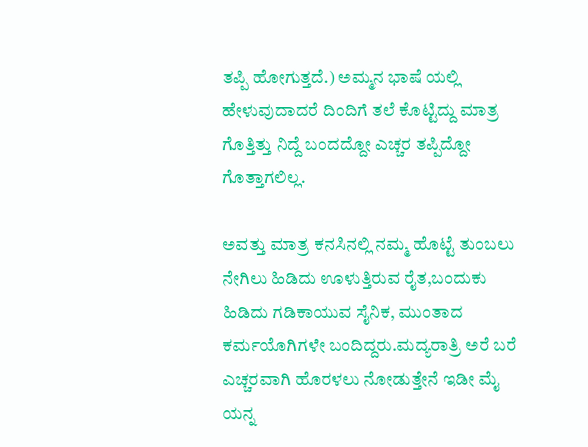ತಪ್ಪಿ ಹೋಗುತ್ತದೆ.) ಅಮ್ಮನ ಭಾಷೆ ಯಲ್ಲಿ ಹೇಳುವುದಾದರೆ ದಿಂದಿಗೆ ತಲೆ ಕೊಟ್ಟಿದ್ದು ಮಾತ್ರ ಗೊತ್ತಿತ್ತು ನಿದ್ದೆ ಬಂದದ್ದೋ ಎಚ್ಚರ ತಪ್ಪಿದ್ದೋ ಗೊತ್ತಾಗಲಿಲ್ಲ.

ಅವತ್ತು ಮಾತ್ರ ಕನಸಿನಲ್ಲಿ ನಮ್ಮ ಹೊಟ್ಟೆ ತುಂಬಲು ನೇಗಿಲು ಹಿಡಿದು ಊಳುತ್ತಿರುವ ರೈತ,ಬಂದುಕು ಹಿಡಿದು ಗಡಿಕಾಯುವ ಸೈನಿಕ, ಮುಂತಾದ ಕರ್ಮಯೊಗಿಗಳೇ ಬಂದಿದ್ದರು.ಮದ್ಯರಾತ್ರಿ ಅರೆ ಬರೆ ಎಚ್ಚರವಾಗಿ ಹೊರಳಲು ನೋಡುತ್ತೇನೆ ಇಡೀ ಮೈ ಯನ್ನ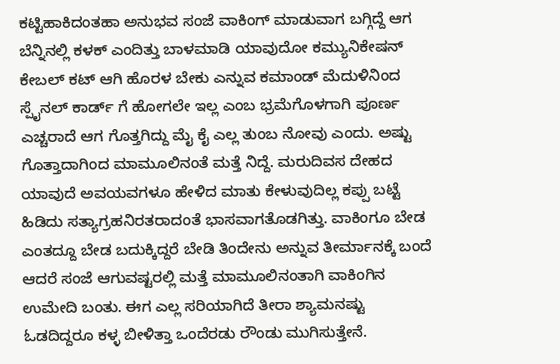ಕಟ್ಟಿಹಾಕಿದಂತಹಾ ಅನುಭವ ಸಂಜೆ ವಾಕಿಂಗ್ ಮಾಡುವಾಗ ಬಗ್ಗಿದ್ದೆ ಆಗ ಬೆನ್ನಿನಲ್ಲಿ ಕಳಕ್ ಎಂದಿತ್ತು ಬಾಳಮಾಡಿ ಯಾವುದೋ ಕಮ್ಯುನಿಕೇಷನ್ ಕೇಬಲ್ ಕಟ್ ಆಗಿ ಹೊರಳ ಬೇಕು ಎನ್ನುವ ಕಮಾಂಡ್ ಮೆದುಳಿನಿಂದ ಸ್ಪೈನಲ್ ಕಾರ್ಡ್ ಗೆ ಹೋಗಲೇ ಇಲ್ಲ ಎಂಬ ಭ್ರಮೆಗೊಳಗಾಗಿ ಪೂರ್ಣ ಎಚ್ಚರಾದೆ ಆಗ ಗೊತ್ತಗಿದ್ದು ಮೈ ಕೈ ಎಲ್ಲ ತುಂಬ ನೋವು ಎಂದು. ಅಷ್ಟು ಗೊತ್ತಾದಾಗಿಂದ ಮಾಮೂಲಿನಂತೆ ಮತ್ತೆ ನಿದ್ದೆ. ಮರುದಿವಸ ದೇಹದ ಯಾವುದೆ ಅವಯವಗಳೂ ಹೇಳಿದ ಮಾತು ಕೇಳುವುದಿಲ್ಲ ಕಪ್ಪು ಬಟ್ಟೆ ಹಿಡಿದು ಸತ್ಯಾಗ್ರಹನಿರತರಾದಂತೆ ಭಾಸವಾಗತೊಡಗಿತ್ತು. ವಾಕಿಂಗೂ ಬೇಡ ಎಂತದ್ದೂ ಬೇಡ ಬದುಕ್ಕಿದ್ದರೆ ಬೇಡಿ ತಿಂದೇನು ಅನ್ನುವ ತೀರ್ಮಾನಕ್ಕೆ ಬಂದೆ ಆದರೆ ಸಂಜೆ ಆಗುವಷ್ಟರಲ್ಲಿ ಮತ್ತೆ ಮಾಮೂಲಿನಂತಾಗಿ ವಾಕಿಂಗಿನ ಉಮೇದಿ ಬಂತು. ಈಗ ಎಲ್ಲ ಸರಿಯಾಗಿದೆ ತೀರಾ ಶ್ಯಾಮನಷ್ಟು ಓಡದಿದ್ದರೂ ಕಳ್ಳ ಬೀಳಿತ್ತಾ ಒಂದೆರಡು ರೌಂಡು ಮುಗಿಸುತ್ತೇನೆ.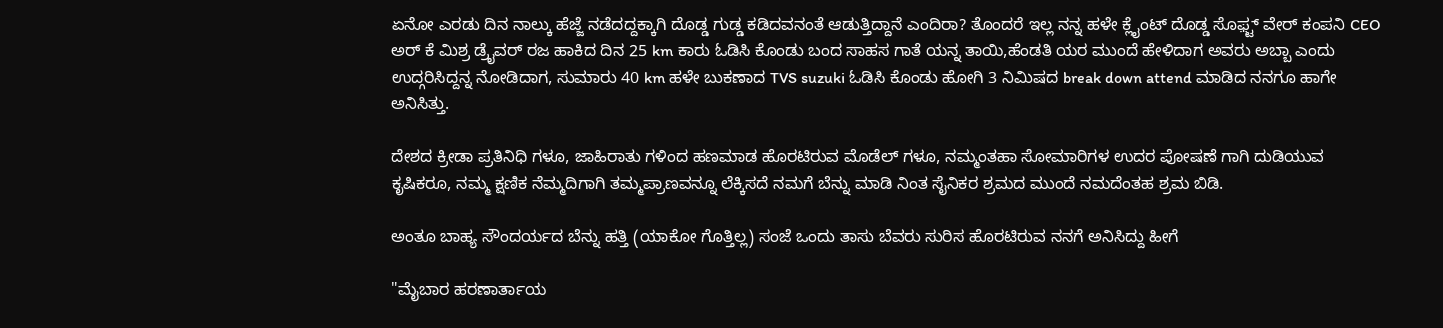ಏನೋ ಎರಡು ದಿನ ನಾಲ್ಕು ಹೆಜ್ಜೆ ನಡೆದದ್ದಕ್ಕಾಗಿ ದೊಡ್ಡ ಗುಡ್ಡ ಕಡಿದವನಂತೆ ಆಡುತ್ತಿದ್ದಾನೆ ಎಂದಿರಾ? ತೊಂದರೆ ಇಲ್ಲ ನನ್ನ ಹಳೇ ಕ್ಲೈಂಟ್ ದೊಡ್ಡ ಸೊಫ಼್ಟ್ ವೇರ್ ಕಂಪನಿ CEO ಅರ್ ಕೆ ಮಿಶ್ರ ಡ್ರೈವರ್ ರಜ ಹಾಕಿದ ದಿನ 25 km ಕಾರು ಓಡಿಸಿ ಕೊಂಡು ಬಂದ ಸಾಹಸ ಗಾತೆ ಯನ್ನ ತಾಯಿ,ಹೆಂಡತಿ ಯರ ಮುಂದೆ ಹೇಳಿದಾಗ ಅವರು ಅಬ್ಬಾ ಎಂದು ಉದ್ಗರಿಸಿದ್ದನ್ನ ನೋಡಿದಾಗ, ಸುಮಾರು 40 km ಹಳೇ ಬುಕಣಾದ TVS suzuki ಓಡಿಸಿ ಕೊಂಡು ಹೋಗಿ 3 ನಿಮಿಷದ break down attend ಮಾಡಿದ ನನಗೂ ಹಾಗೇ ಅನಿಸಿತ್ತು.

ದೇಶದ ಕ್ರೀಡಾ ಪ್ರತಿನಿಧಿ ಗಳೂ, ಜಾಹಿರಾತು ಗಳಿಂದ ಹಣಮಾಡ ಹೊರಟಿರುವ ಮೊಡೆಲ್ ಗಳೂ, ನಮ್ಮಂತಹಾ ಸೋಮಾರಿಗಳ ಉದರ ಪೋಷಣೆ ಗಾಗಿ ದುಡಿಯುವ ಕೃಷಿಕರೂ, ನಮ್ಮ ಕ್ಷಣಿಕ ನೆಮ್ಮದಿಗಾಗಿ ತಮ್ಮಪ್ರಾಣವನ್ನೂ ಲೆಕ್ಕಿಸದೆ ನಮಗೆ ಬೆನ್ನು ಮಾಡಿ ನಿಂತ ಸೈನಿಕರ ಶ್ರಮದ ಮುಂದೆ ನಮದೆಂತಹ ಶ್ರಮ ಬಿಡಿ.

ಅಂತೂ ಬಾಹ್ಯ ಸೌಂದರ್ಯದ ಬೆನ್ನು ಹತ್ತಿ (ಯಾಕೋ ಗೊತ್ತಿಲ್ಲ) ಸಂಜೆ ಒಂದು ತಾಸು ಬೆವರು ಸುರಿಸ ಹೊರಟಿರುವ ನನಗೆ ಅನಿಸಿದ್ದು ಹೀಗೆ

"ಮೈಬಾರ ಹರಣಾರ್ತಾಯ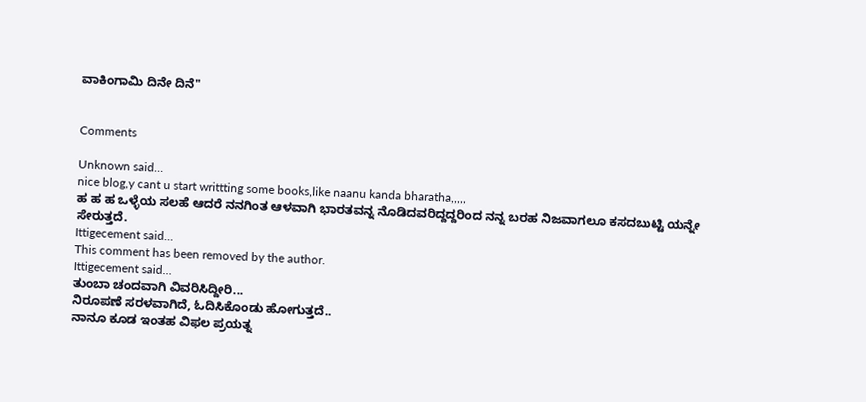ವಾಕಿಂಗಾಮಿ ದಿನೇ ದಿನೆ"


Comments

Unknown said…
nice blog,y cant u start writtting some books,like naanu kanda bharatha,,,,,
ಹ ಹ ಹ ಒಳ್ಳೆಯ ಸಲಹೆ ಆದರೆ ನನಗಿಂತ ಆಳವಾಗಿ ಭಾರತವನ್ನ ನೊಡಿದವರಿದ್ದದ್ದರಿಂದ ನನ್ನ ಬರಹ ನಿಜವಾಗಲೂ ಕಸದಬುಟ್ಟಿ ಯನ್ನೇ ಸೇರುತ್ತದೆ.
Ittigecement said…
This comment has been removed by the author.
Ittigecement said…
ತುಂಬಾ ಚಂದವಾಗಿ ವಿವರಿಸಿದ್ದೀರಿ...
ನಿರೂಪಣೆ ಸರಳವಾಗಿದೆ, ಓದಿಸಿಕೊಂಡು ಹೋಗುತ್ತದೆ..
ನಾನೂ ಕೂಡ ಇಂತಹ ವಿಫಲ ಪ್ರಯತ್ನ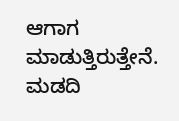ಆಗಾಗ ಮಾಡುತ್ತಿರುತ್ತೇನೆ.
ಮಡದಿ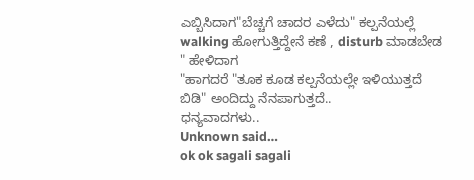ಎಬ್ಬಿಸಿದಾಗ"ಬೆಚ್ಚಗೆ ಚಾದರ ಎಳೆದು" ಕಲ್ಪನೆಯಲ್ಲೆ walking ಹೋಗುತ್ತಿದ್ದೇನೆ ಕಣೆ , disturb ಮಾಡಬೇಡ " ಹೇಳಿದಾಗ
"ಹಾಗದರೆ "ತೂಕ ಕೂಡ ಕಲ್ಪನೆಯಲ್ಲೇ ಇಳಿಯುತ್ತದೆ ಬಿಡಿ" ಅಂದಿದ್ದು ನೆನಪಾಗುತ್ತದೆ..
ಧನ್ಯವಾದಗಳು..
Unknown said…
ok ok sagali sagali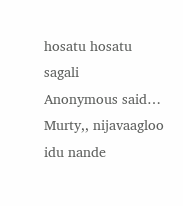hosatu hosatu sagali
Anonymous said…
Murty,, nijavaagloo idu nande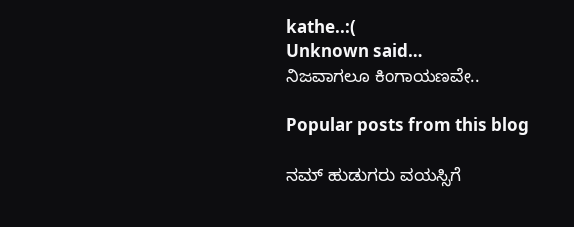kathe..:(
Unknown said…
ನಿಜವಾಗಲೂ ಕಿಂಗಾಯಣವೇ..

Popular posts from this blog

ನಮ್ ಹುಡುಗರು ವಯಸ್ಸಿಗೆ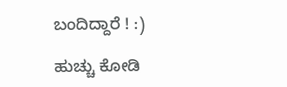ಬಂದಿದ್ದಾರೆ ! :)

ಹುಚ್ಚು ಕೋಡಿ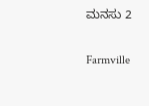ಮನಸು 2

Farmville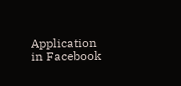Application in Facebook